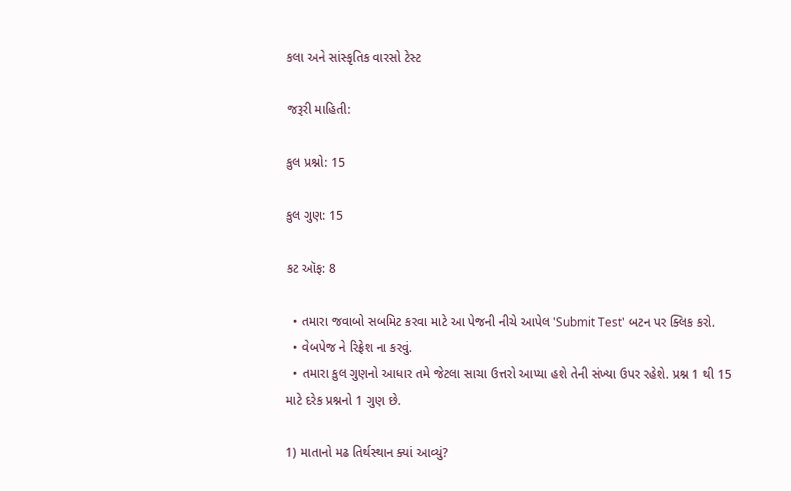કલા અને સાંસ્કૃતિક વારસો ટેસ્ટ

જરૂરી માહિતી:

કુલ પ્રશ્નો: 15

કુલ ગુણ: 15

કટ ઑફ: 8

  • તમારા જવાબો સબમિટ કરવા માટે આ પેજની નીચે આપેલ 'Submit Test' બટન પર ક્લિક કરો.
  • વેબપેજ ને રિફ્રેશ ના કરવું.
  • તમારા કુલ ગુણનો આધાર તમે જેટલા સાચા ઉત્તરો આપ્યા હશે તેની સંખ્યા ઉપર રહેશે. પ્રશ્ન 1 થી 15 માટે દરેક પ્રશ્નનો 1 ગુણ છે.

1) માતાનો મઢ તિર્થસ્થાન ક્યાં આવ્યું?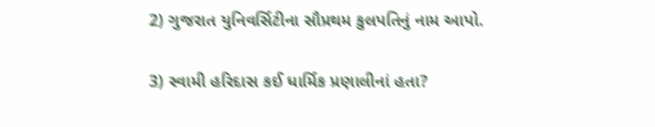2) ગુજરાત યુનિવર્સિટીના સૌપ્રથમ કુલપતિનું નામ આપો.

3) સ્વામી હરિદાસ કઈ ધાર્મિક પ્રણાલીનાં હતા?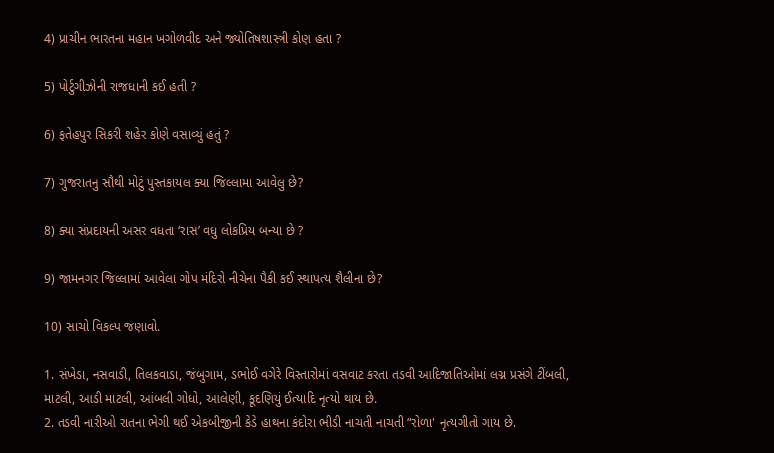4) પ્રાચીન ભારતના મહાન ખગોળવીદ અને જ્યોતિષશાસ્ત્રી કોણ હતા ?

5) પોર્ટુગીઝોની રાજધાની કઈ હતી ?

6) ફતેહપુર સિકરી શહેર કોણે વસાવ્યું હતું ?

7) ગુજરાતનુ સૌથી મોટું પુસ્તકાયલ ક્યા જિલ્લામા આવેલુ છે?

8) ક્યા સંપ્રદાયની અસર વધતા ‘રાસ’ વધુ લોકપ્રિય બન્યા છે ?

9) જામનગર જિલ્લામાં આવેલા ગોપ મંદિરો નીચેના પૈકી કઈ સ્થાપત્ય શૈલીના છે?

10) સાચો વિકલ્પ જણાવો.

1. સંખેડા, નસવાડી, તિલકવાડા, જંબુગામ, ડભોઈ વગેરે વિસ્તારોમાં વસવાટ કરતા તડવી આદિજાતિઓમાં લગ્ન પ્રસંગે ટીંબલી, માટલી, આડી માટલી, આંબલી ગોધો, આલેણી, કૂદણિયું ઈત્યાદિ નૃત્યો થાય છે.
2. તડવી નારીઓ રાતના ભેગી થઈ એકબીજીની કેડે હાથના કંદોરા ભીડી નાચતી નાચતી “રોળા' નૃત્યગીતો ગાય છે.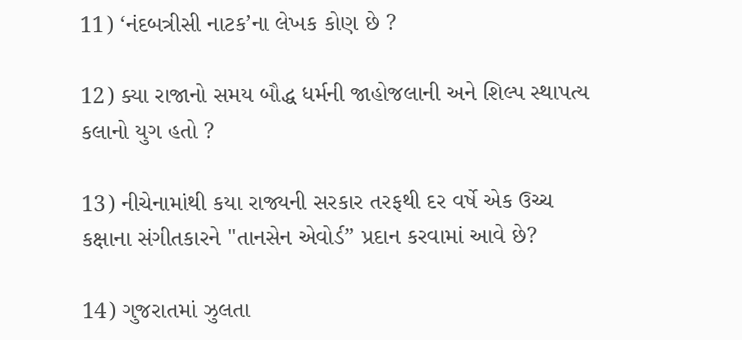11) ‘નંદબત્રીસી નાટક’ના લેખક કોણ છે ?

12) ક્યા રાજાનો સમય બૌદ્ધ ધર્મની જાહોજલાની અને શિલ્પ સ્થાપત્ય કલાનો યુગ હતો ?

13) નીચેનામાંથી કયા રાજ્યની સરકાર તરફથી દર વર્ષે એક ઉચ્ચ કક્ષાના સંગીતકારને "તાનસેન એવોર્ડ” પ્રદાન કરવામાં આવે છે?

14) ગુજરાતમાં ઝુલતા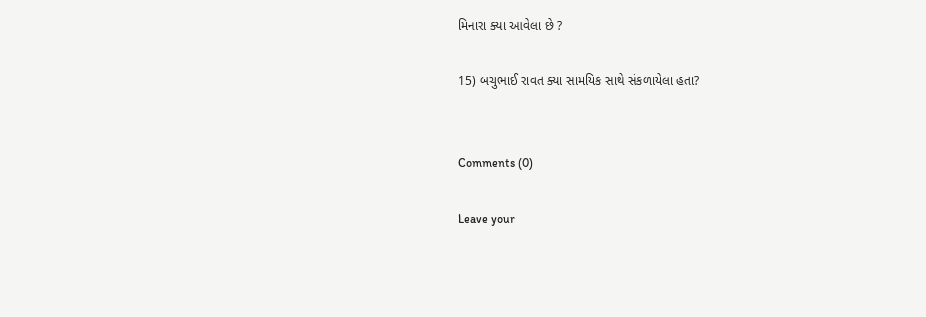મિનારા ક્યા આવેલા છે ?

15) બચુભાઈ રાવત ક્યા સામયિક સાથે સંકળાયેલા હતા?


Comments (0)

Leave your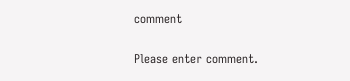comment

Please enter comment.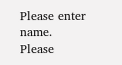Please enter name.
Please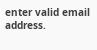enter valid email address.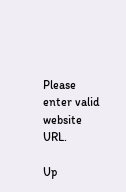Please enter valid website URL.

Up